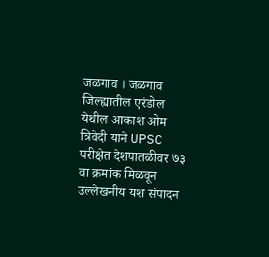जळगाव । जळगाव जिल्ह्यातील एरंडोल येथील आकाश ओम त्रिवेदी याने UPSC परीक्षेत देशपातळीवर ७३ वा क्रमांक मिळवून उल्लेखनीय यश संपादन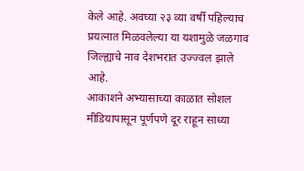केले आहे. अवघ्या २३ व्या वर्षी पहिल्याच प्रयत्नात मिळवलेल्या या यशामुळे जळगाव जिल्ह्याचे नाव देशभरात उज्ज्वल झाले आहे.
आकाशने अभ्यासाच्या काळात सोशल मीडियापासून पूर्णपणे दूर राहून साध्या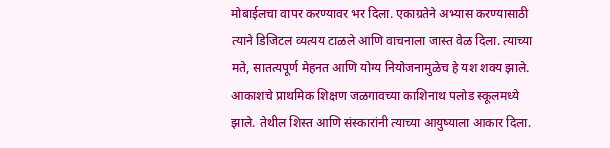मोबाईलचा वापर करण्यावर भर दिला. एकाग्रतेने अभ्यास करण्यासाठी त्याने डिजिटल व्यत्यय टाळले आणि वाचनाला जास्त वेळ दिला. त्याच्या मते, सातत्यपूर्ण मेहनत आणि योग्य नियोजनामुळेच हे यश शक्य झाले.
आकाशचे प्राथमिक शिक्षण जळगावच्या काशिनाथ पलोड स्कूलमध्ये झाले. तेथील शिस्त आणि संस्कारांनी त्याच्या आयुष्याला आकार दिला.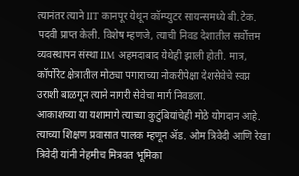त्यानंतर त्याने IIT कानपूर येथून कॉम्प्युटर सायन्समध्ये बी.टेक. पदवी प्राप्त केली. विशेष म्हणजे, त्याची निवड देशातील सर्वोत्तम व्यवस्थापन संस्था IIM अहमदाबाद येथेही झाली होती. मात्र, कॉर्पोरेट क्षेत्रातील मोठ्या पगाराच्या नोकरीपेक्षा देशसेवेचे स्वप्न उराशी बाळगून त्याने नागरी सेवेचा मार्ग निवडला.
आकाशच्या या यशामागे त्याच्या कुटुंबियांचेही मोठे योगदान आहे. त्याच्या शिक्षण प्रवासात पालक म्हणून ॲड. ओम त्रिवेदी आणि रेखा त्रिवेदी यांनी नेहमीच मित्रवत भूमिका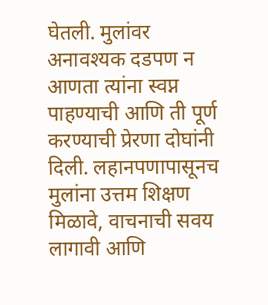घेतली. मुलांवर अनावश्यक दडपण न आणता त्यांना स्वप्न पाहण्याची आणि ती पूर्ण करण्याची प्रेरणा दोघांनी दिली. लहानपणापासूनच मुलांना उत्तम शिक्षण मिळावे, वाचनाची सवय लागावी आणि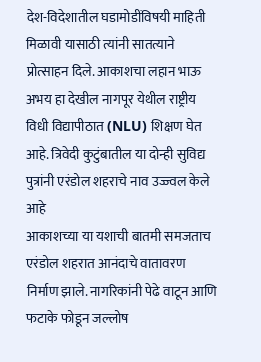देश-विदेशातील घडामोडींविषयी माहिती मिळावी यासाठी त्यांनी सातत्याने प्रोत्साहन दिले. आकाशचा लहान भाऊ अभय हा देखील नागपूर येथील राष्ट्रीय विधी विद्यापीठात (NLU) शिक्षण घेत आहे. त्रिवेदी कुटुंबातील या दोन्ही सुविद्य पुत्रांनी एरंडोल शहराचे नाव उज्ज्वल केले आहे
आकाशच्या या यशाची बातमी समजताच एरंडोल शहरात आनंदाचे वातावरण निर्माण झाले. नागरिकांनी पेढे वाटून आणि फटाके फोडून जल्लोष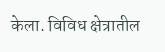केला. विविध क्षेत्रातील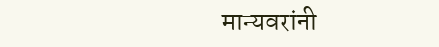मान्यवरांनी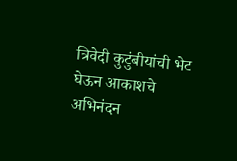त्रिवेदी कुटुंबीयांची भेट घेऊन आकाशचे अभिनंदन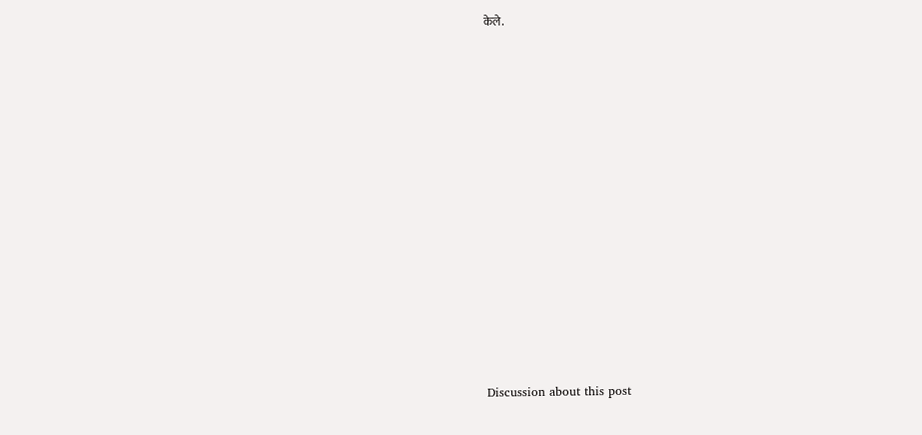केले.















Discussion about this post